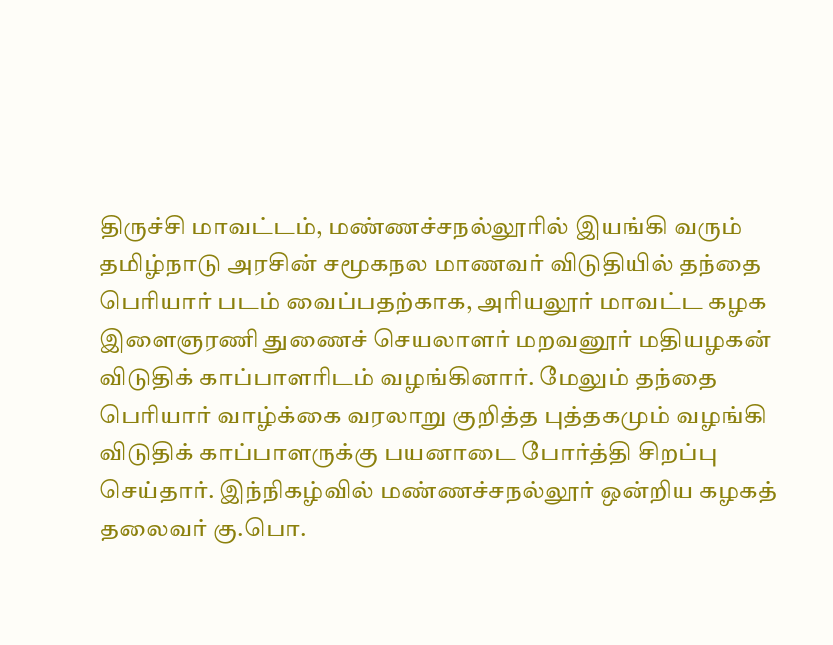திருச்சி மாவட்டம், மண்ணச்சநல்லூரில் இயங்கி வரும் தமிழ்நாடு அரசின் சமூகநல மாணவர் விடுதியில் தந்தை பெரியார் படம் வைப்பதற்காக, அரியலூர் மாவட்ட கழக இளைஞரணி துணைச் செயலாளர் மறவனூர் மதியழகன் விடுதிக் காப்பாளரிடம் வழங்கினார். மேலும் தந்தை பெரியார் வாழ்க்கை வரலாறு குறித்த புத்தகமும் வழங்கி விடுதிக் காப்பாளருக்கு பயனாடை போர்த்தி சிறப்பு செய்தார். இந்நிகழ்வில் மண்ணச்சநல்லூர் ஒன்றிய கழகத் தலைவர் கு.பொ.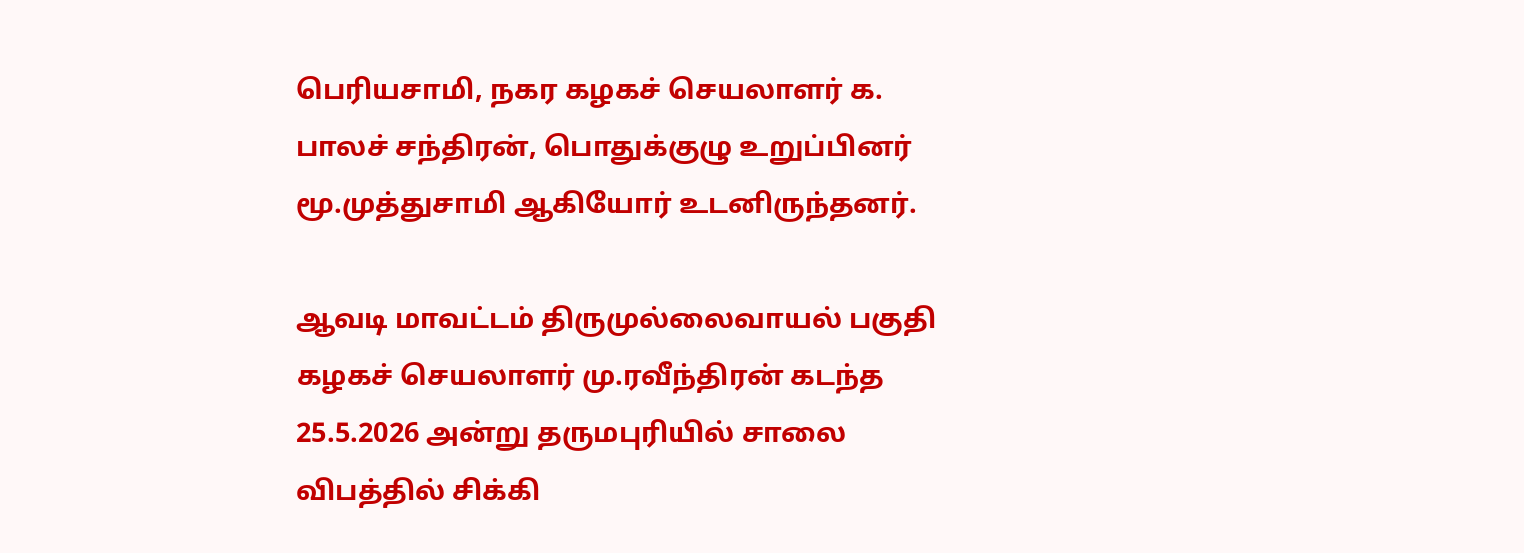பெரியசாமி, நகர கழகச் செயலாளர் க. பாலச் சந்திரன், பொதுக்குழு உறுப்பினர் மூ.முத்துசாமி ஆகியோர் உடனிருந்தனர்.

ஆவடி மாவட்டம் திருமுல்லைவாயல் பகுதி கழகச் செயலாளர் மு.ரவீந்திரன் கடந்த 25.5.2026 அன்று தருமபுரியில் சாலை விபத்தில் சிக்கி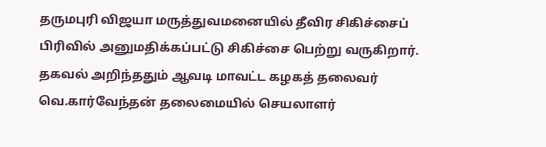தருமபுரி விஜயா மருத்துவமனையில் தீவிர சிகிச்சைப் பிரிவில் அனுமதிக்கப்பட்டு சிகிச்சை பெற்று வருகிறார். தகவல் அறிந்ததும் ஆவடி மாவட்ட கழகத் தலைவர் வெ.கார்வேந்தன் தலைமையில் செயலாளர்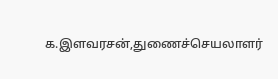க.இளவரசன்,துணைச்செயலாளர்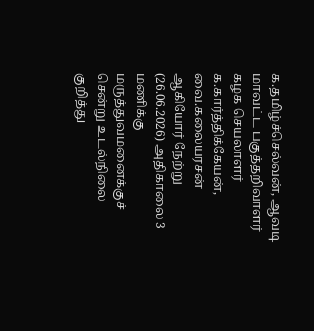க.தமிழ்ச்செல்வன், ஆவடி மாவட்ட பகுத்தறிவாளர் கழக செயலாளர் க.கார்த்திக்கேயன், வை.கலையரசன் ஆகியோர் நேற்று (26.06.2026) அதிகாலை 3 மணிக்கு மருத்துவமனைக்குச் சென்று உடல்நிலை குறித்து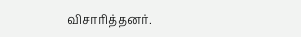விசாரித்தனர்.